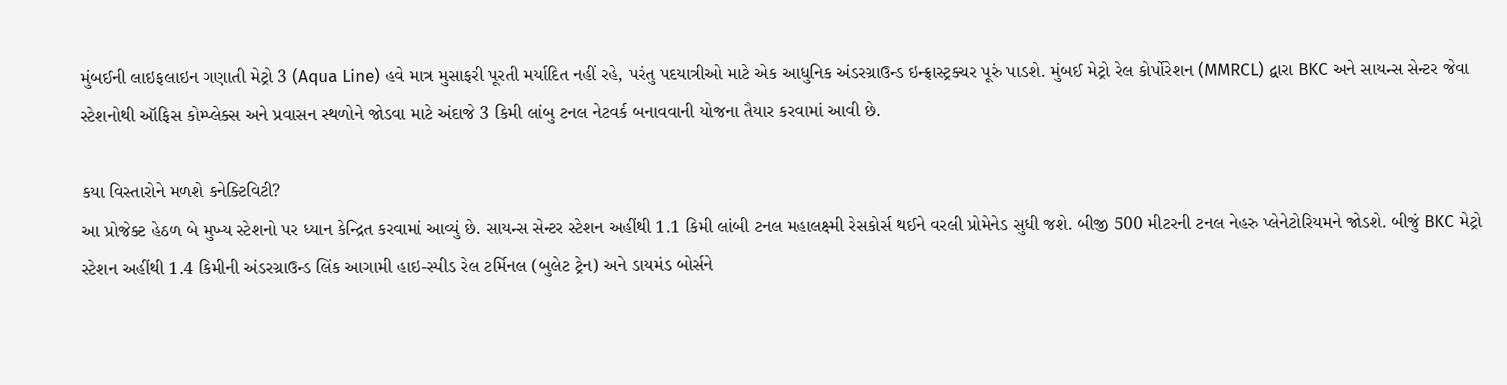મુંબઈની લાઇફલાઇન ગણાતી મેટ્રો 3 (Aqua Line) હવે માત્ર મુસાફરી પૂરતી મર્યાદિત નહીં રહે, પરંતુ પદયાત્રીઓ માટે એક આધુનિક અંડરગ્રાઉન્ડ ઇન્ફ્રાસ્ટ્રક્ચર પૂરું પાડશે. મુંબઈ મેટ્રો રેલ કોર્પોરેશન (MMRCL) દ્વારા BKC અને સાયન્સ સેન્ટર જેવા સ્ટેશનોથી ઑફિસ કોમ્પ્લેક્સ અને પ્રવાસન સ્થળોને જોડવા માટે અંદાજે 3 કિમી લાંબુ ટનલ નેટવર્ક બનાવવાની યોજના તૈયાર કરવામાં આવી છે.

કયા વિસ્તારોને મળશે કનેક્ટિવિટી?
આ પ્રોજેક્ટ હેઠળ બે મુખ્ય સ્ટેશનો પર ધ્યાન કેન્દ્રિત કરવામાં આવ્યું છે. સાયન્સ સેન્ટર સ્ટેશન અહીંથી 1.1 કિમી લાંબી ટનલ મહાલક્ષ્મી રેસકોર્સ થઈને વરલી પ્રોમેનેડ સુધી જશે. બીજી 500 મીટરની ટનલ નેહરુ પ્લેનેટોરિયમને જોડશે. બીજું BKC મેટ્રો સ્ટેશન અહીંથી 1.4 કિમીની અંડરગ્રાઉન્ડ લિંક આગામી હાઇ-સ્પીડ રેલ ટર્મિનલ (બુલેટ ટ્રેન) અને ડાયમંડ બોર્સને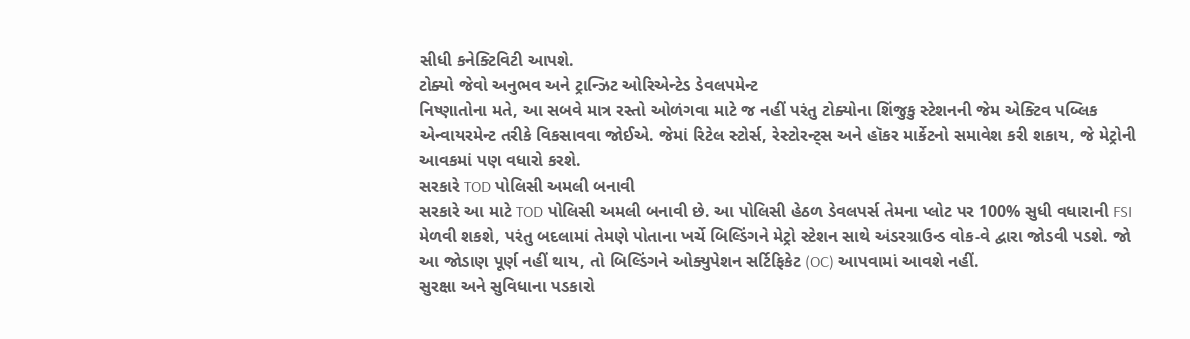સીધી કનેક્ટિવિટી આપશે.
ટોક્યો જેવો અનુભવ અને ટ્રાન્ઝિટ ઓરિએન્ટેડ ડેવલપમેન્ટ
નિષ્ણાતોના મતે, આ સબવે માત્ર રસ્તો ઓળંગવા માટે જ નહીં પરંતુ ટોક્યોના શિંજુકુ સ્ટેશનની જેમ એક્ટિવ પબ્લિક એન્વાયરમેન્ટ તરીકે વિકસાવવા જોઈએ. જેમાં રિટેલ સ્ટોર્સ, રેસ્ટોરન્ટ્સ અને હૉકર માર્કેટનો સમાવેશ કરી શકાય, જે મેટ્રોની આવકમાં પણ વધારો કરશે.
સરકારે TOD પોલિસી અમલી બનાવી
સરકારે આ માટે TOD પોલિસી અમલી બનાવી છે. આ પોલિસી હેઠળ ડેવલપર્સ તેમના પ્લોટ પર 100% સુધી વધારાની FSI મેળવી શકશે, પરંતુ બદલામાં તેમણે પોતાના ખર્ચે બિલ્ડિંગને મેટ્રો સ્ટેશન સાથે અંડરગ્રાઉન્ડ વોક-વે દ્વારા જોડવી પડશે. જો આ જોડાણ પૂર્ણ નહીં થાય, તો બિલ્ડિંગને ઓક્યુપેશન સર્ટિફિકેટ (OC) આપવામાં આવશે નહીં.
સુરક્ષા અને સુવિધાના પડકારો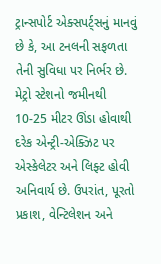ટ્રાન્સપોર્ટ એક્સપર્ટ્સનું માનવું છે કે, આ ટનલની સફળતા તેની સુવિધા પર નિર્ભર છે. મેટ્રો સ્ટેશનો જમીનથી 10-25 મીટર ઊંડા હોવાથી દરેક એન્ટ્રી-એક્ઝિટ પર એસ્કેલેટર અને લિફ્ટ હોવી અનિવાર્ય છે. ઉપરાંત, પૂરતો પ્રકાશ, વેન્ટિલેશન અને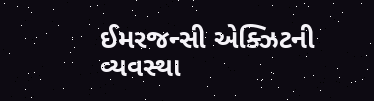ઈમરજન્સી એક્ઝિટની વ્યવસ્થા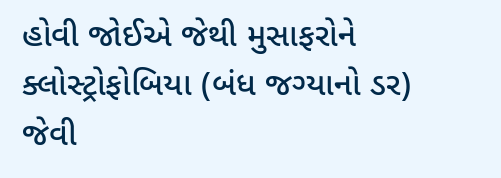હોવી જોઈએ જેથી મુસાફરોને ક્લોસ્ટ્રોફોબિયા (બંધ જગ્યાનો ડર) જેવી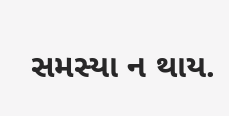સમસ્યા ન થાય.